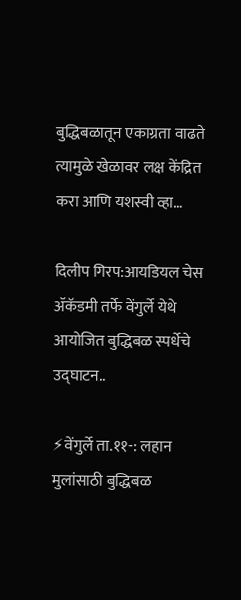बुद्धिबळातून एकाग्रता वाढते त्यामुळे खेळावर लक्ष केंद्रित करा आणि यशस्वी व्हा…

दिलीप गिरप:आयडियल चेस ॲकॅडमी तर्फे वेंगुर्ले येथे आयोजित बुद्धिबळ स्पर्धेचे उद्घाटन..

⚡वेंगुर्ले ता.११-: लहान मुलांसाठी बुद्धिबळ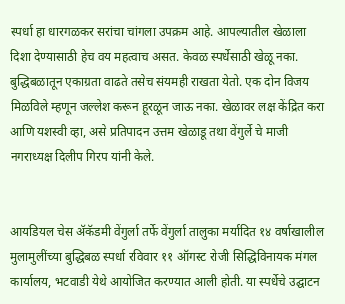स्पर्धा हा धारगळकर सरांचा चांगला उपक्रम आहे. आपल्यातील खेळाला दिशा देण्यासाठी हेच वय महत्वाच असत. केवळ स्पर्धेसाठी खेळू नका. बुद्धिबळातून एकाग्रता वाढते तसेच संयमही राखता येतो. एक दोन विजय मिळविले म्हणून जल्लेश करून हूरळून जाऊ नका. खेळावर लक्ष केंद्रित करा आणि यशस्वी व्हा, असे प्रतिपादन उत्तम खेळाडू तथा वेंगुर्ले चे माजी नगराध्यक्ष दिलीप गिरप यांनी केले.


आयडियल चेस ॲकॅडमी वेंगुर्ला तर्फे वेंगुर्ला तालुका मर्यादित १४ वर्षाखालील मुलामुलींच्या बुद्धिबळ स्पर्धा रविवार ११ ऑगस्ट रोजी सिद्धिविनायक मंगल कार्यालय, भटवाडी येथे आयोजित करण्यात आली होती. या स्पर्धेचे उद्घाटन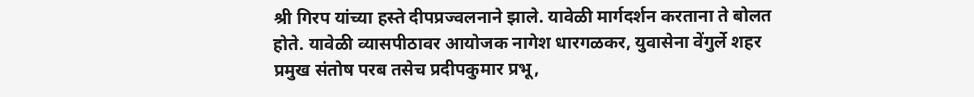श्री गिरप यांच्या हस्ते दीपप्रज्वलनाने झाले. यावेळी मार्गदर्शन करताना ते बोलत होते. यावेळी व्यासपीठावर आयोजक नागेश धारगळकर, युवासेना वेंगुर्ले शहर प्रमुख संतोष परब तसेच प्रदीपकुमार प्रभू,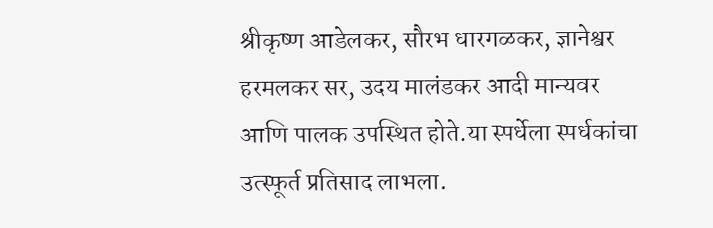श्रीकृष्ण आडेलकर, सौरभ धारगळकर, ज्ञानेश्वर हरमलकर सर, उदय मालंडकर आदी मान्यवर आणि पालक उपस्थित होते.या स्पर्धेला स्पर्धकांचा उत्स्फूर्त प्रतिसाद लाभला.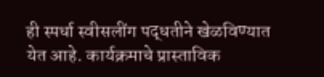ही स्पर्धा स्वीसलींग पद्धतीने खेळविण्यात येत आहे. कार्यक्रमाचे प्रास्ताविक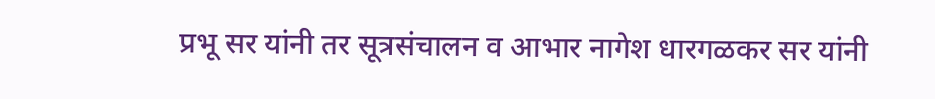प्रभू सर यांनी तर सूत्रसंचालन व आभार नागेश धारगळकर सर यांनी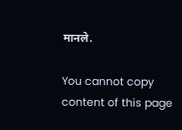मानले.

You cannot copy content of this page